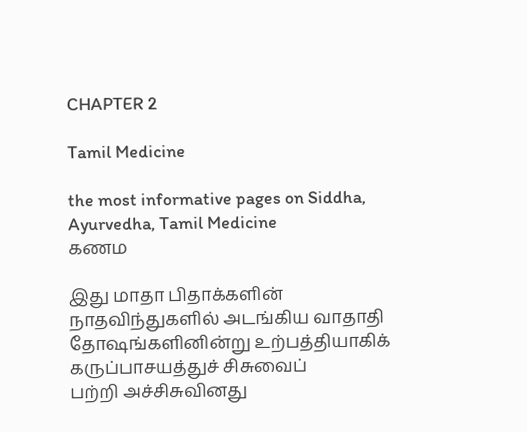CHAPTER 2

Tamil Medicine

the most informative pages on Siddha, Ayurvedha, Tamil Medicine
கணம

இது மாதா பிதாக்களின் நாதவிந்துகளில் அடங்கிய வாதாதி தோஷங்களினின்று உற்பத்தியாகிக் கருப்பாசயத்துச் சிசுவைப்
பற்றி அச்சிசுவினது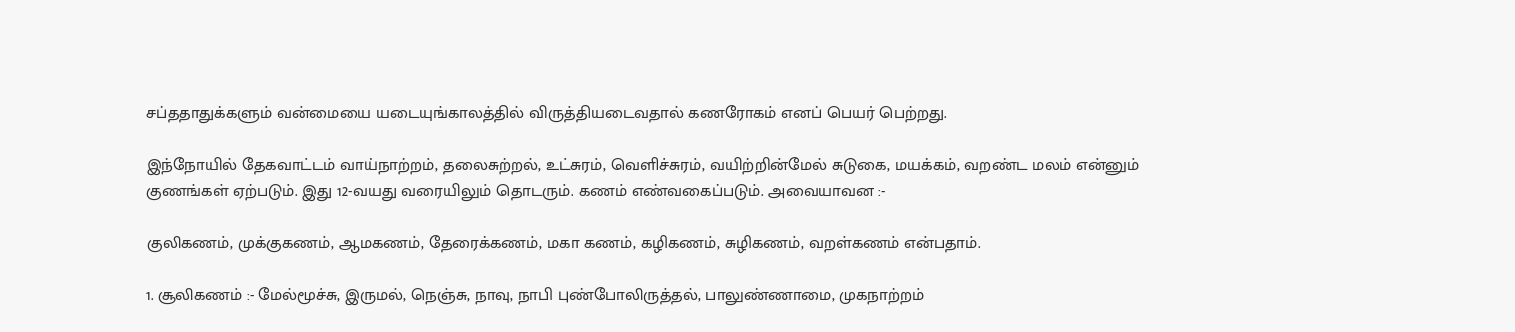சப்ததாதுக்களும் வன்மையை யடையுங்காலத்தில் விருத்தியடைவதால் கணரோகம் எனப் பெயர் பெற்றது.

இந்நோயில் தேகவாட்டம் வாய்நாற்றம், தலைசுற்றல், உட்சுரம், வெளிச்சுரம், வயிற்றின்மேல் சுடுகை, மயக்கம், வறண்ட மலம் என்னும் குணங்கள் ஏற்படும். இது 12-வயது வரையிலும் தொடரும். கணம் எண்வகைப்படும். அவையாவன :-

குலிகணம், முக்குகணம், ஆமகணம், தேரைக்கணம், மகா கணம், கழிகணம், சுழிகணம், வறள்கணம் என்பதாம்.

1. சூலிகணம் :- மேல்மூச்சு, இருமல், நெஞ்சு, நாவு, நாபி புண்போலிருத்தல், பாலுண்ணாமை, முகநாற்றம்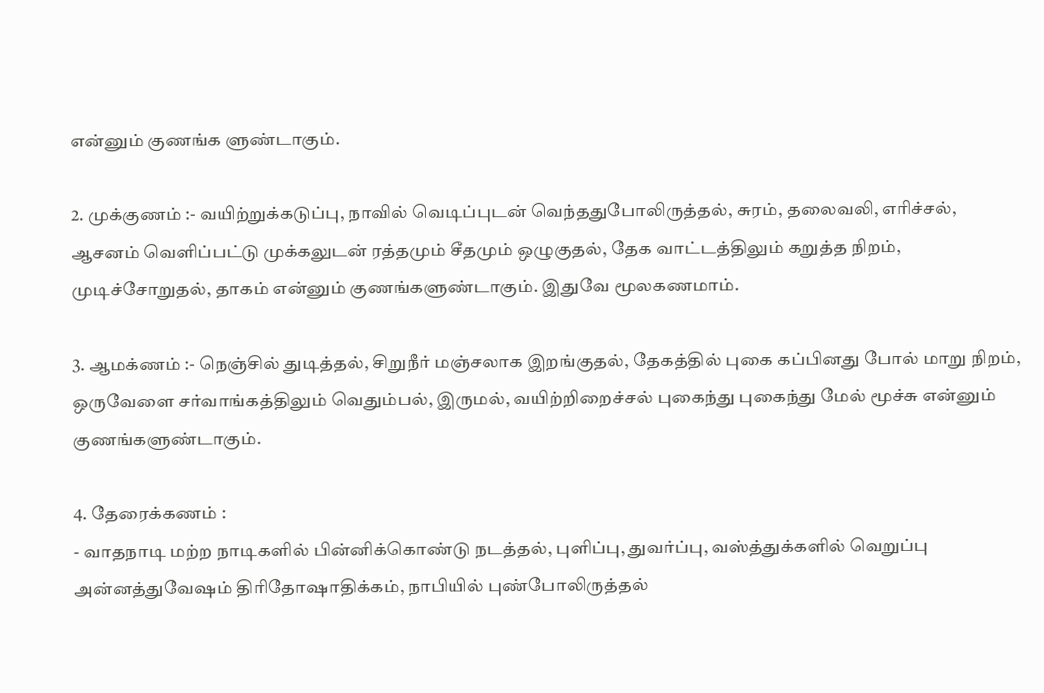என்னும் குணங்க ளுண்டாகும்.

2. முக்குணம் :- வயிற்றுக்கடுப்பு, நாவில் வெடிப்புடன் வெந்ததுபோலிருத்தல், சுரம், தலைவலி, எரிச்சல், ஆசனம் வெளிப்பட்டு முக்கலுடன் ரத்தமும் சீதமும் ஒழுகுதல், தேக வாட்டத்திலும் கறுத்த நிறம், முடிச்சோறுதல், தாகம் என்னும் குணங்களுண்டாகும். இதுவே மூலகணமாம்.

3. ஆமக்ணம் :- நெஞ்சில் துடித்தல், சிறுநீர் மஞ்சலாக இறங்குதல், தேகத்தில் புகை கப்பினது போல் மாறு நிறம், ஒருவேளை சர்வாங்கத்திலும் வெதும்பல், இருமல், வயிற்றிறைச்சல் புகைந்து புகைந்து மேல் மூச்சு என்னும் குணங்களுண்டாகும்.

4. தேரைக்கணம் :
- வாதநாடி மற்ற நாடிகளில் பின்னிக்கொண்டு நடத்தல், புளிப்பு, துவர்ப்பு, வஸ்த்துக்களில் வெறுப்பு அன்னத்துவேஷம் திரிதோஷாதிக்கம், நாபியில் புண்போலிருத்தல்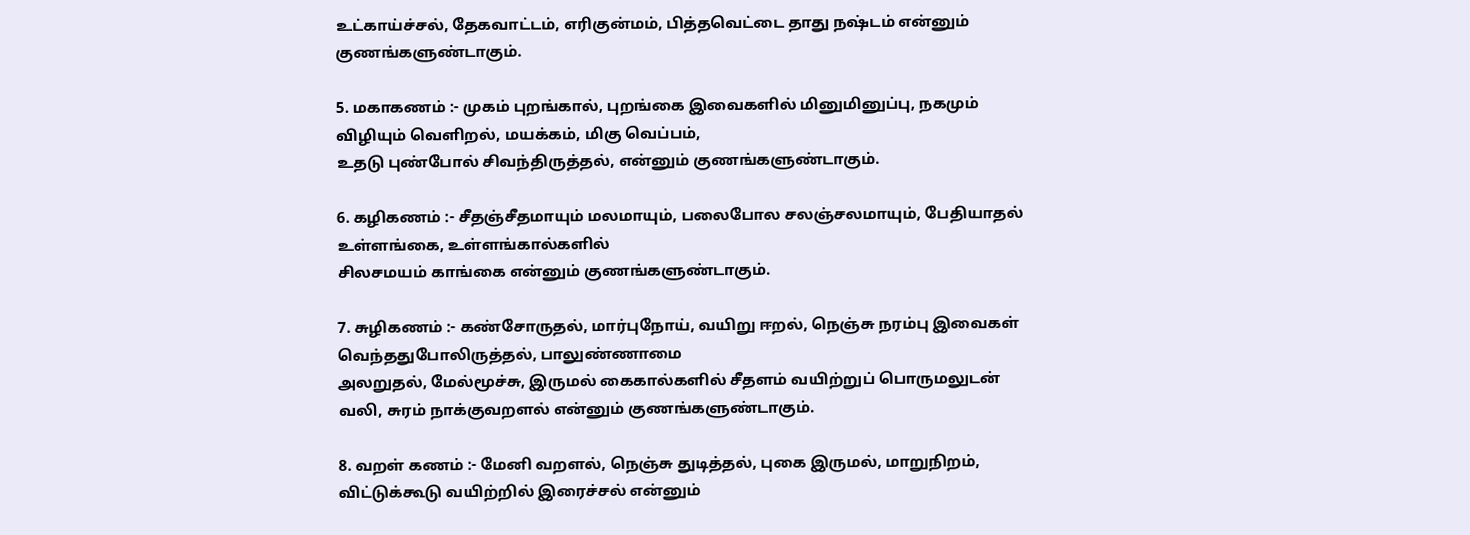உட்காய்ச்சல், தேகவாட்டம், எரிகுன்மம், பித்தவெட்டை தாது நஷ்டம் என்னும் குணங்களுண்டாகும்.

5. மகாகணம் :- முகம் புறங்கால், புறங்கை இவைகளில் மினுமினுப்பு, நகமும் விழியும் வெளிறல், மயக்கம், மிகு வெப்பம்,
உதடு புண்போல் சிவந்திருத்தல், என்னும் குணங்களுண்டாகும்.

6. கழிகணம் :- சீதஞ்சீதமாயும் மலமாயும், பலைபோல சலஞ்சலமாயும், பேதியாதல் உள்ளங்கை, உள்ளங்கால்களில்
சிலசமயம் காங்கை என்னும் குணங்களுண்டாகும்.

7. சுழிகணம் :- கண்சோருதல், மார்புநோய், வயிறு ஈறல், நெஞ்சு நரம்பு இவைகள் வெந்ததுபோலிருத்தல், பாலுண்ணாமை
அலறுதல், மேல்மூச்சு, இருமல் கைகால்களில் சீதளம் வயிற்றுப் பொருமலுடன் வலி, சுரம் நாக்குவறளல் என்னும் குணங்களுண்டாகும்.

8. வறள் கணம் :- மேனி வறளல், நெஞ்சு துடித்தல், புகை இருமல், மாறுநிறம், விட்டுக்கூடு வயிற்றில் இரைச்சல் என்னும்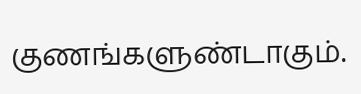குணங்களுண்டாகும்.